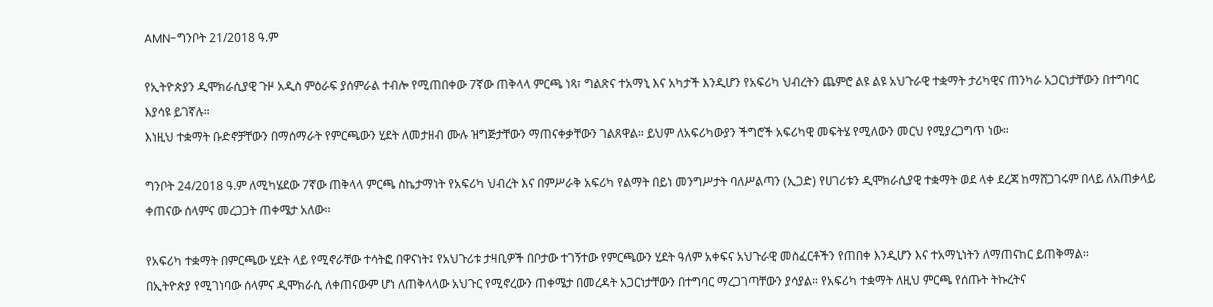AMN-ግንቦት 21/2018 ዓ.ም

የኢትዮጵያን ዲሞክራሲያዊ ጉዞ አዲስ ምዕራፍ ያሰምራል ተብሎ የሚጠበቀው 7ኛው ጠቅላላ ምርጫ ነጻ፣ ግልጽና ተአማኒ እና አካታች እንዲሆን የአፍሪካ ህብረትን ጨምሮ ልዩ ልዩ አህጉራዊ ተቋማት ታሪካዊና ጠንካራ አጋርነታቸውን በተግባር እያሳዩ ይገኛሉ።
እነዚህ ተቋማት ቡድኖቻቸውን በማሰማራት የምርጫውን ሂደት ለመታዘብ ሙሉ ዝግጅታቸውን ማጠናቀቃቸውን ገልጸዋል። ይህም ለአፍሪካውያን ችግሮች አፍሪካዊ መፍትሄ የሚለውን መርህ የሚያረጋግጥ ነው።

ግንቦት 24/2018 ዓ.ም ለሚካሄደው 7ኛው ጠቅላላ ምርጫ ስኬታማነት የአፍሪካ ህብረት እና በምሥራቅ አፍሪካ የልማት በይነ መንግሥታት ባለሥልጣን (ኢጋድ) የሀገሪቱን ዲሞክራሲያዊ ተቋማት ወደ ላቀ ደረጃ ከማሸጋገሩም በላይ ለአጠቃላይ ቀጠናው ሰላምና መረጋጋት ጠቀሜታ አለው፡፡

የአፍሪካ ተቋማት በምርጫው ሂደት ላይ የሚኖራቸው ተሳትፎ በዋናነት፤ የአህጉሪቱ ታዛቢዎች በቦታው ተገኝተው የምርጫውን ሂደት ዓለም አቀፍና አህጉራዊ መስፈርቶችን የጠበቀ እንዲሆን እና ተአማኒነትን ለማጠናከር ይጠቅማል፡፡
በኢትዮጵያ የሚገነባው ሰላምና ዲሞክራሲ ለቀጠናውም ሆነ ለጠቅላላው አህጉር የሚኖረውን ጠቀሜታ በመረዳት አጋርነታቸውን በተግባር ማረጋገጣቸውን ያሳያል። የአፍሪካ ተቋማት ለዚህ ምርጫ የሰጡት ትኩረትና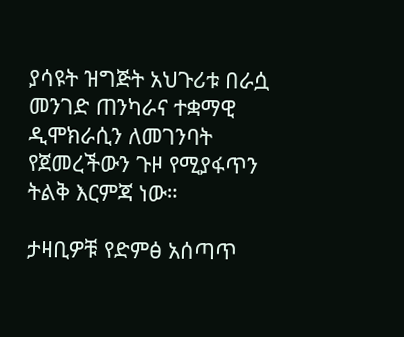ያሳዩት ዝግጅት አህጉሪቱ በራሷ መንገድ ጠንካራና ተቋማዊ ዲሞክራሲን ለመገንባት የጀመረችውን ጉዞ የሚያፋጥን ትልቅ እርምጃ ነው።

ታዛቢዎቹ የድምፅ አሰጣጥ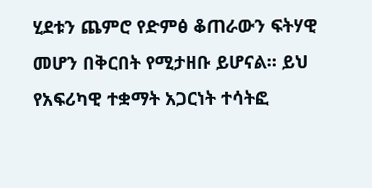ሂደቱን ጨምሮ የድምፅ ቆጠራውን ፍትሃዊ መሆን በቅርበት የሚታዘቡ ይሆናል። ይህ የአፍሪካዊ ተቋማት አጋርነት ተሳትፎ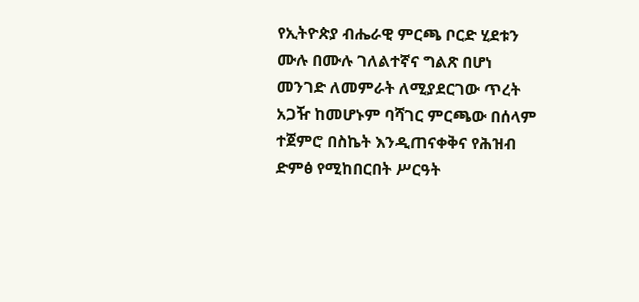የኢትዮጵያ ብሔራዊ ምርጫ ቦርድ ሂደቱን ሙሉ በሙሉ ገለልተኛና ግልጽ በሆነ መንገድ ለመምራት ለሚያደርገው ጥረት አጋዥ ከመሆኑም ባሻገር ምርጫው በሰላም ተጀምሮ በስኬት እንዲጠናቀቅና የሕዝብ ድምፅ የሚከበርበት ሥርዓት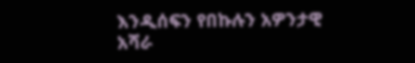እንዲሰፍን የበኩሉን አዎንታዊ አሻራ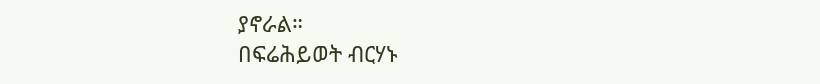ያኖራል።
በፍሬሕይወት ብርሃኑ